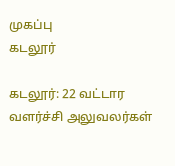முகப்பு
கடலூர்

கடலூர்: 22 வட்டார வளர்ச்சி அலுவலர்கள்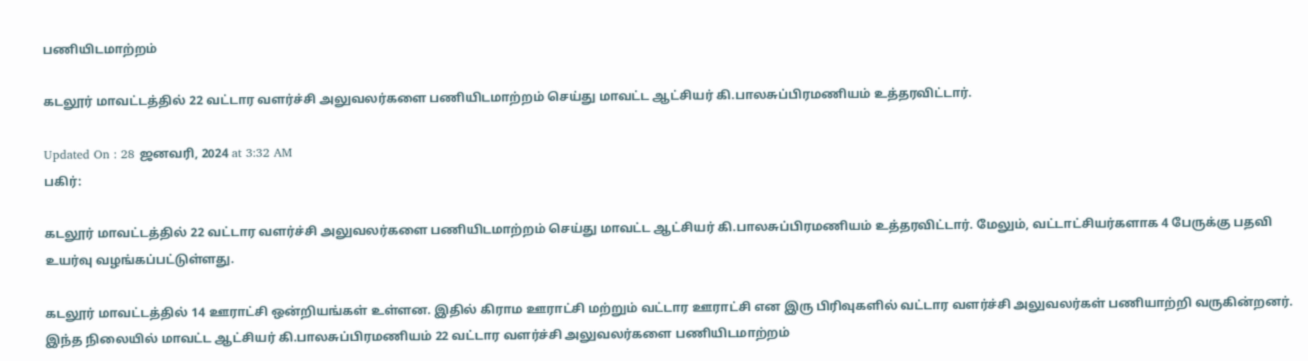பணியிடமாற்றம்

கடலூர் மாவட்டத்தில் 22 வட்டார வளர்ச்சி அலுவலர்களை பணியிடமாற்றம் செய்து மாவட்ட ஆட்சியர் கி.பாலசுப்பிரமணியம் உத்தரவிட்டார்.

Updated On : 28 ஜனவரி, 2024 at 3:32 AM
பகிர்:

கடலூர் மாவட்டத்தில் 22 வட்டார வளர்ச்சி அலுவலர்களை பணியிடமாற்றம் செய்து மாவட்ட ஆட்சியர் கி.பாலசுப்பிரமணியம் உத்தரவிட்டார். மேலும், வட்டாட்சியர்களாக 4 பேருக்கு பதவி உயர்வு வழங்கப்பட்டுள்ளது.

கடலூர் மாவட்டத்தில் 14 ஊராட்சி ஒன்றியங்கள் உள்ளன. இதில் கிராம ஊராட்சி மற்றும் வட்டார ஊராட்சி என இரு பிரிவுகளில் வட்டார வளர்ச்சி அலுவலர்கள் பணியாற்றி வருகின்றனர். இந்த நிலையில் மாவட்ட ஆட்சியர் கி.பாலசுப்பிரமணியம் 22 வட்டார வளர்ச்சி அலுவலர்களை பணியிடமாற்றம்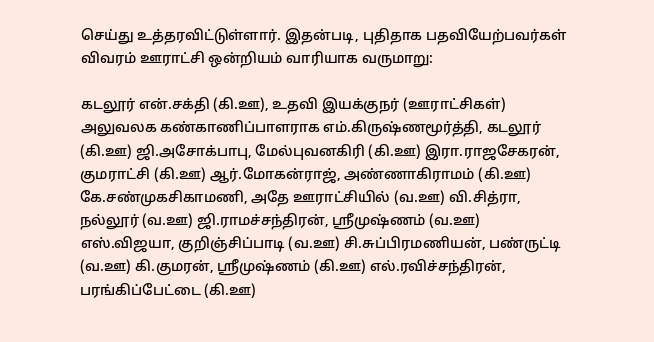செய்து உத்தரவிட்டுள்ளார். இதன்படி, புதிதாக பதவியேற்பவர்கள் விவரம் ஊராட்சி ஒன்றியம் வாரியாக வருமாறு:

கடலூர் என்.சக்தி (கி.ஊ), உதவி இயக்குநர் (ஊராட்சிகள்) அலுவலக கண்காணிப்பாளராக எம்.கிருஷ்ணமூர்த்தி, கடலூர் (கி.ஊ) ஜி.அசோக்பாபு, மேல்புவனகிரி (கி.ஊ) இரா.ராஜசேகரன், குமராட்சி (கி.ஊ) ஆர்.மோகன்ராஜ், அண்ணாகிராமம் (கி.ஊ) கே.சண்முகசிகாமணி, அதே ஊராட்சியில் (வ.ஊ) வி.சித்ரா, நல்லூர் (வ.ஊ) ஜி.ராமச்சந்திரன், ஸ்ரீமுஷ்ணம் (வ.ஊ) எஸ்.விஜயா, குறிஞ்சிப்பாடி (வ.ஊ) சி.சுப்பிரமணியன், பண்ருட்டி (வ.ஊ) கி.குமரன், ஸ்ரீமுஷ்ணம் (கி.ஊ) எல்.ரவிச்சந்திரன், பரங்கிப்பேட்டை (கி.ஊ)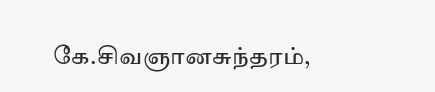கே.சிவஞானசுந்தரம்,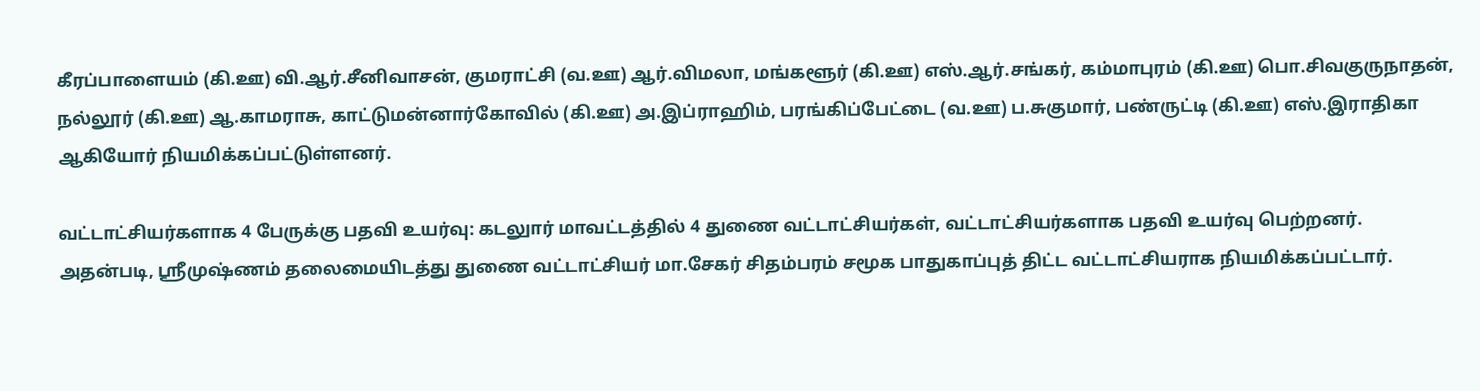கீரப்பாளையம் (கி.ஊ) வி.ஆர்.சீனிவாசன், குமராட்சி (வ.ஊ) ஆர்.விமலா, மங்களூர் (கி.ஊ) எஸ்.ஆர்.சங்கர், கம்மாபுரம் (கி.ஊ) பொ.சிவகுருநாதன், நல்லூர் (கி.ஊ) ஆ.காமராசு, காட்டுமன்னார்கோவில் (கி.ஊ) அ.இப்ராஹிம், பரங்கிப்பேட்டை (வ.ஊ) ப.சுகுமார், பண்ருட்டி (கி.ஊ) எஸ்.இராதிகா ஆகியோர் நியமிக்கப்பட்டுள்ளனர்.

வட்டாட்சியர்களாக 4 பேருக்கு பதவி உயர்வு: கடலுார் மாவட்டத்தில் 4 துணை வட்டாட்சியர்கள், வட்டாட்சியர்களாக பதவி உயர்வு பெற்றனர். அதன்படி, ஸ்ரீமுஷ்ணம் தலைமையிடத்து துணை வட்டாட்சியர் மா.சேகர் சிதம்பரம் சமூக பாதுகாப்புத் திட்ட வட்டாட்சியராக நியமிக்கப்பட்டார்.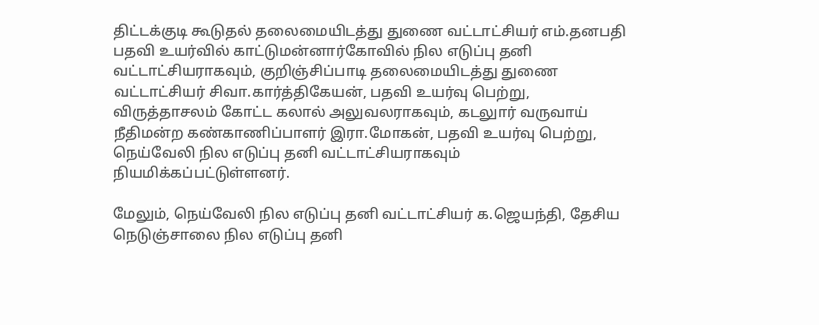திட்டக்குடி கூடுதல் தலைமையிடத்து துணை வட்டாட்சியர் எம்.தனபதி பதவி உயர்வில் காட்டுமன்னார்கோவில் நில எடுப்பு தனி வட்டாட்சியராகவும், குறிஞ்சிப்பாடி தலைமையிடத்து துணை வட்டாட்சியர் சிவா.கார்த்திகேயன், பதவி உயர்வு பெற்று, விருத்தாசலம் கோட்ட கலால் அலுவலராகவும், கடலுார் வருவாய் நீதிமன்ற கண்காணிப்பாளர் இரா.மோகன், பதவி உயர்வு பெற்று, நெய்வேலி நில எடுப்பு தனி வட்டாட்சியராகவும் நியமிக்கப்பட்டுள்ளனர்.

மேலும், நெய்வேலி நில எடுப்பு தனி வட்டாட்சியர் க.ஜெயந்தி, தேசிய நெடுஞ்சாலை நில எடுப்பு தனி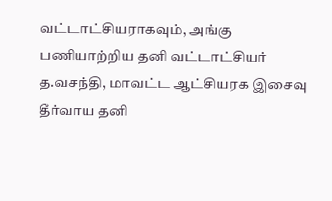வட்டாட்சியராகவும், அங்கு பணியாற்றிய தனி வட்டாட்சியர் த.வசந்தி, மாவட்ட ஆட்சியரக இசைவு தீர்வாய தனி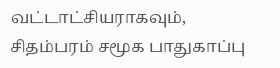வட்டாட்சியராகவும், சிதம்பரம் சமூக பாதுகாப்பு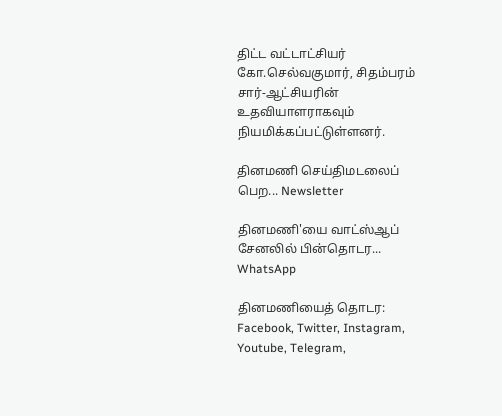திட்ட வட்டாட்சியர் கோ.செல்வகுமார், சிதம்பரம் சார்-ஆட்சியரின் உதவியாளராகவும் நியமிக்கப்பட்டுள்ளனர்.

தினமணி செய்திமடலைப் பெற... Newsletter

தினமணி'யை வாட்ஸ்ஆப் சேனலில் பின்தொடர... WhatsApp

தினமணியைத் தொடர: Facebook, Twitter, Instagram, Youtube, Telegram,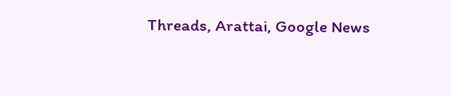Threads, Arattai, Google News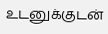உடனுக்குடன்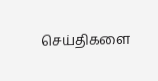செய்திகளை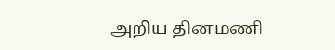அறிய தினமணி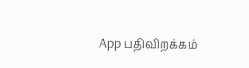App பதிவிறக்கம்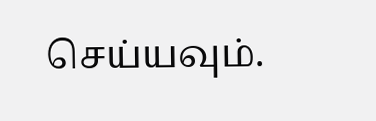செய்யவும்.